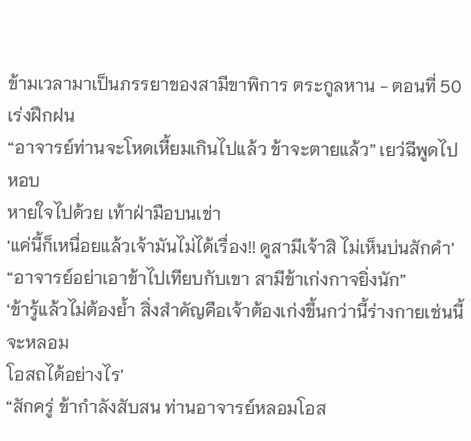ข้ามเวลามาเป็นภรรยาของสามีขาพิการ ตระกูลหาน - ตอนที่ 50 เร่งฝึกฝน
“อาจารย์ท่านจะโหดเหี้ยมเกินไปแล้ว ข้าจะตายแล้ว” เยว่ฉีพูดไปหอบ
หายใจไปด้วย เท้าฝ่ามือบนเข่า
‘แค่นี้ก็เหนื่อยแล้วเจ้ามันไม่ได้เรื่อง!! ดูสามีเจ้าสิ ไม่เห็นบ่นสักคำ’
“อาจารย์อย่าเอาข้าไปเทียบกับเขา สามีข้าเก่งกาจยิ่งนัก”
‘ข้ารู้แล้วไม่ต้องย้ำ สิ่งสำคัญคือเจ้าต้องเก่งขึ้นกว่านี้ร่างกายเช่นนี้จะหลอม
โอสถได้อย่างไร’
“สักครู่ ข้ากำลังสับสน ท่านอาจารย์หลอมโอส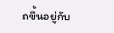ถขึ้นอยู่กับ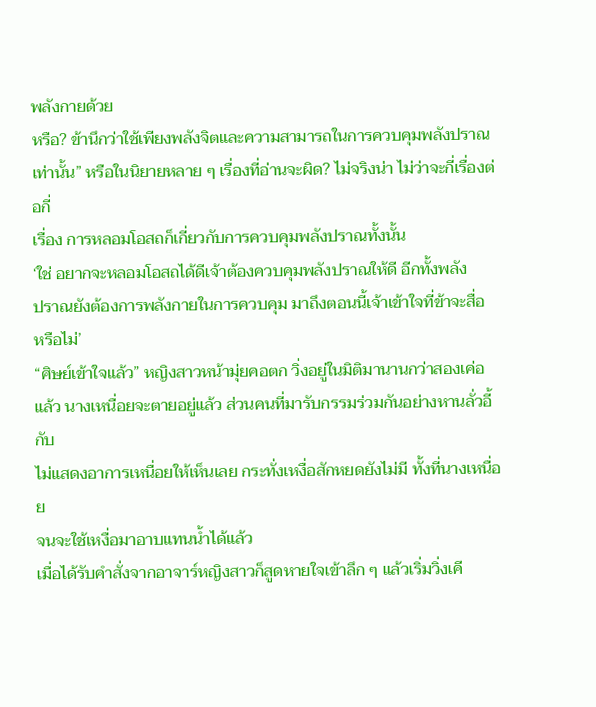พลังกายด้วย
หรือ? ข้านึกว่าใช้เพียงพลังจิตและความสามารถในการควบคุมพลังปราณ
เท่านั้น” หรือในนิยายหลาย ๆ เรื่องที่อ่านจะผิด? ไม่จริงน่า ไม่ว่าจะกี่เรื่องต่อกี่
เรื่อง การหลอมโอสถก็เกี่ยวกับการควบคุมพลังปราณทั้งนั้น
‘ใช่ อยากจะหลอมโอสถได้ดีเจ้าต้องควบคุมพลังปราณให้ดี อีกทั้งพลัง
ปราณยังต้องการพลังกายในการควบคุม มาถึงตอนนี้เจ้าเข้าใจที่ข้าจะสื่อ
หรือไม่’
“ศิษย์เข้าใจแล้ว” หญิงสาวหน้ามุ่ยคอตก วิ่งอยู่ในมิติมานานกว่าสองเค่อ
แล้ว นางเหนื่อยจะตายอยู่แล้ว ส่วนคนที่มารับกรรมร่วมกันอย่างหานลั่วอี้กับ
ไม่แสดงอาการเหนื่อยให้เห็นเลย กระทั่งเหงื่อสักหยดยังไม่มี ทั้งที่นางเหนื่อย
จนจะใช้เหงื่อมาอาบแทนน้ำได้แล้ว
เมื่อได้รับคำสั่งจากอาจาร์หญิงสาวก็สูดหายใจเข้าลึก ๆ แล้วเริ่มวิ่งเคี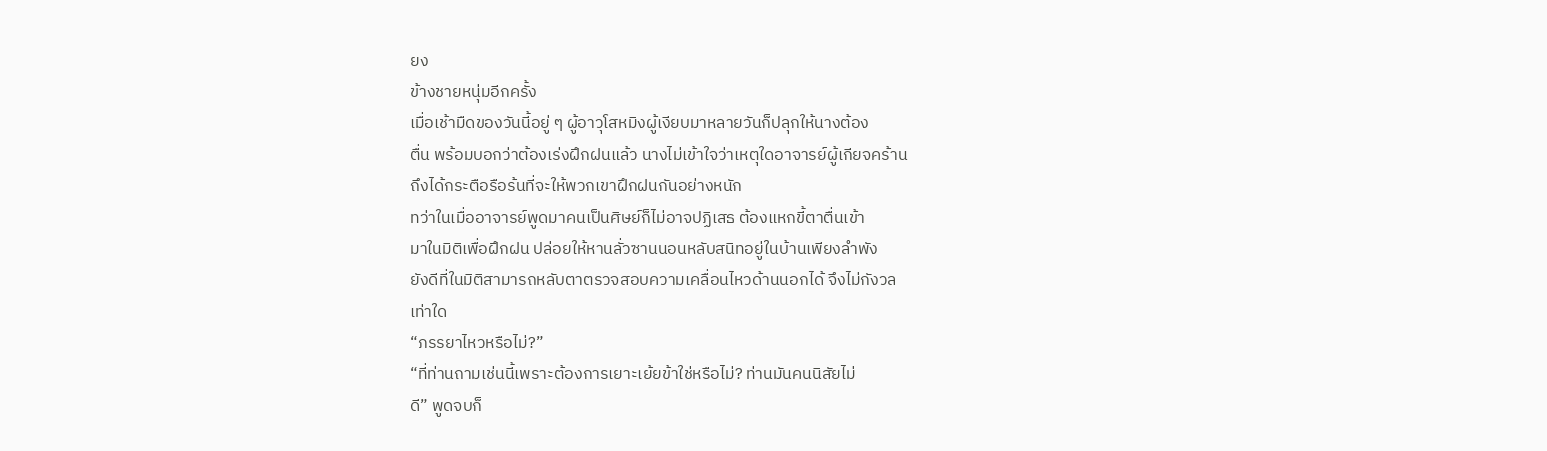ยง
ข้างชายหนุ่มอีกครั้ง
เมื่อเช้ามืดของวันนี้อยู่ ๆ ผู้อาวุโสหมิงผู้เงียบมาหลายวันก็ปลุกให้นางต้อง
ตื่น พร้อมบอกว่าต้องเร่งฝึกฝนแล้ว นางไม่เข้าใจว่าเหตุใดอาจารย์ผู้เกียจคร้าน
ถึงได้กระตือรือร้นที่จะให้พวกเขาฝึกฝนกันอย่างหนัก
ทว่าในเมื่ออาจารย์พูดมาคนเป็นศิษย์ก็ไม่อาจปฏิเสธ ต้องแหกขี้ตาตื่นเข้า
มาในมิติเพื่อฝึกฝน ปล่อยให้หานลั่วซานนอนหลับสนิทอยู่ในบ้านเพียงลำพัง
ยังดีที่ในมิติสามารถหลับตาตรวจสอบความเคลื่อนไหวด้านนอกได้ จึงไม่กังวล
เท่าใด
“ภรรยาไหวหรือไม่?”
“ที่ท่านถามเช่นนี้เพราะต้องการเยาะเย้ยข้าใช่หรือไม่? ท่านมันคนนิสัยไม่
ดี” พูดจบก็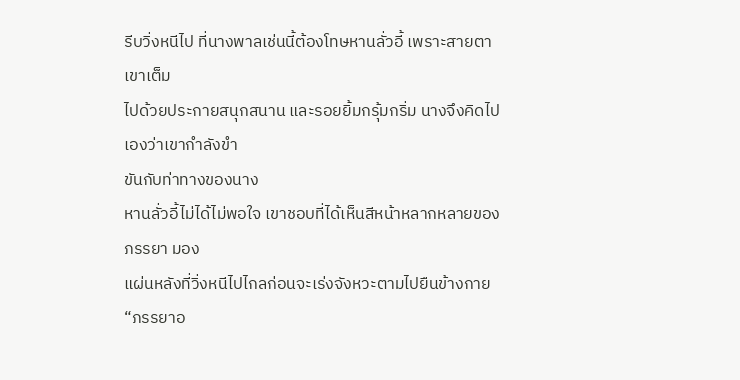รีบวิ่งหนีไป ที่นางพาลเช่นนี้ต้องโทษหานลั่วอี้ เพราะสายตาเขาเต็ม
ไปด้วยประกายสนุกสนาน และรอยยิ้มกรุ้มกริ่ม นางจึงคิดไปเองว่าเขากำลังขำ
ขันกับท่าทางของนาง
หานลั่วอี้ไม่ได้ไม่พอใจ เขาชอบที่ได้เห็นสีหน้าหลากหลายของภรรยา มอง
แผ่นหลังที่วิ่งหนีไปไกลก่อนจะเร่งจังหวะตามไปยืนข้างกาย
“ภรรยาอ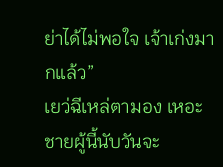ย่าได้ไม่พอใจ เจ้าเก่งมากแล้ว”
เยว่ฉีเหล่ตามอง เหอะ ชายผู้นี้นับวันจะ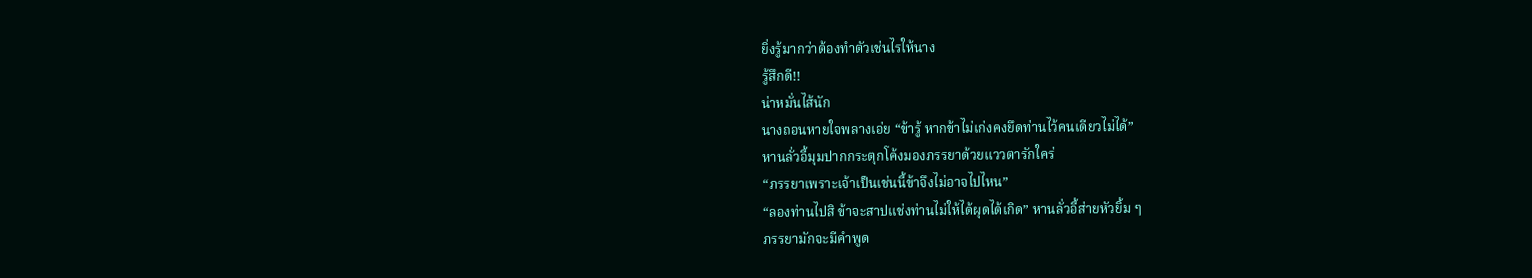ยิ่งรู้มากว่าต้องทำตัวเช่นไรให้นาง
รู้สึกดี!!
น่าหมั่นไส้นัก
นางถอนหายใจพลางเอ่ย “ข้ารู้ หากข้าไม่เก่งคงยึดท่านไว้คนเดียวไม่ได้”
หานลั่วอี้มุมปากกระตุกโค้งมองภรรยาด้วยแววตารักใคร่
“ภรรยาเพราะเจ้าเป็นเช่นนี้ข้าจึงไม่อาจไปไหน”
“ลองท่านไปสิ ข้าจะสาปแช่งท่านไม่ให้ได้ผุดได้เกิด” หานลั่วอี้ส่ายหัวยิ้ม ๆ
ภรรยามักจะมีคำพูด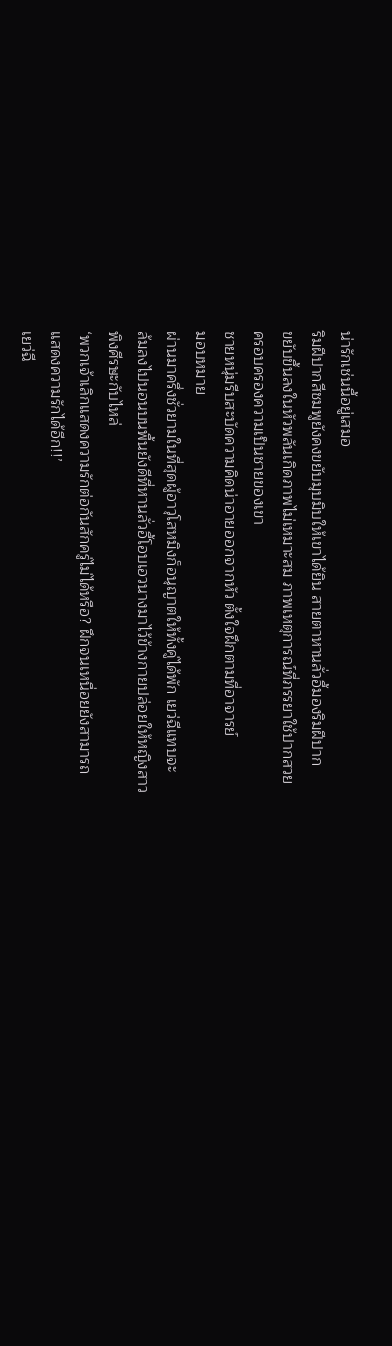น่ารักเช่นนี้อยู่เสมอ
ริมฝีปากสีชมพูยังคงขยับมุบมิบให้เขาได้ยิน สายตาหานลั่วอี้มองริมฝีปาก
ขยับขึ้นลงในหัวพลันเกิดภาพไม่เหมาะสม ภาพเหตุการณ์ที่ภรรยาใช้ปากสวย
ครอบครองความเป็นชายของเขา
ชายหนุ่มรีบสะบัดความคิดน่าอายออกจากหัว ตั้งใจฝึกตามที่อาจารย์
มอบหมาย
ผ่านมาครึ่งชั่วยามในที่สุดผู้อาวุโสหมิงก็อนุญาตให้ทั้งคู่ได้พัก เยว่ฉีแทบจะ
ล้มลงไปนอนบนพื้นยังดีที่หานลั่วอี้โอบเอวนางมาไว้ข้างกายปล่อยให้หญิงสาว
พิงศีรษะกับไหล่
‘พวกเจ้าเลิกแสดงความรักต่อกันสักครู่ไม่ได้หรือ? ฝึกจนเหนื่อยยังสามารถ
แสดงความรักได้อีก!!’
เยว่ฉี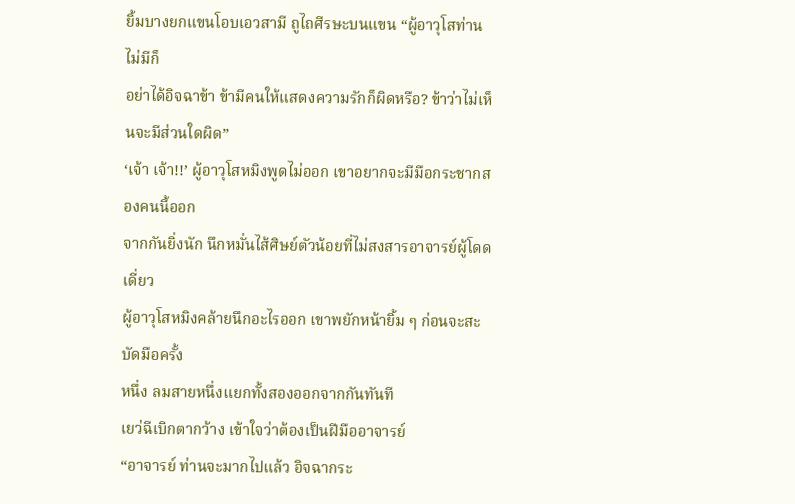ยิ้มบางยกแขนโอบเอวสามี ถูไถศีรษะบนแขน “ผู้อาวุโสท่านไม่มีก็
อย่าได้อิจฉาข้า ข้ามีคนให้แสดงความรักก็ผิดหรือ? ข้าว่าไม่เห็นจะมีส่วนใดผิด”
‘เจ้า เจ้า!!’ ผู้อาวุโสหมิงพูดไม่ออก เขาอยากจะมีมือกระชากสองคนนี้ออก
จากกันยิ่งนัก นึกหมั่นไส้ศิษย์ตัวน้อยที่ไม่สงสารอาจารย์ผู้โดดเดี่ยว
ผู้อาวุโสหมิงคล้ายนึกอะไรออก เขาพยักหน้ายิ้ม ๆ ก่อนจะสะบัดมือครั้ง
หนึ่ง ลมสายหนึ่งแยกทั้งสองออกจากกันทันที
เยว่ฉีเบิกตากว้าง เข้าใจว่าต้องเป็นฝีมืออาจารย์
“อาจารย์ ท่านจะมากไปแล้ว อิจฉากระ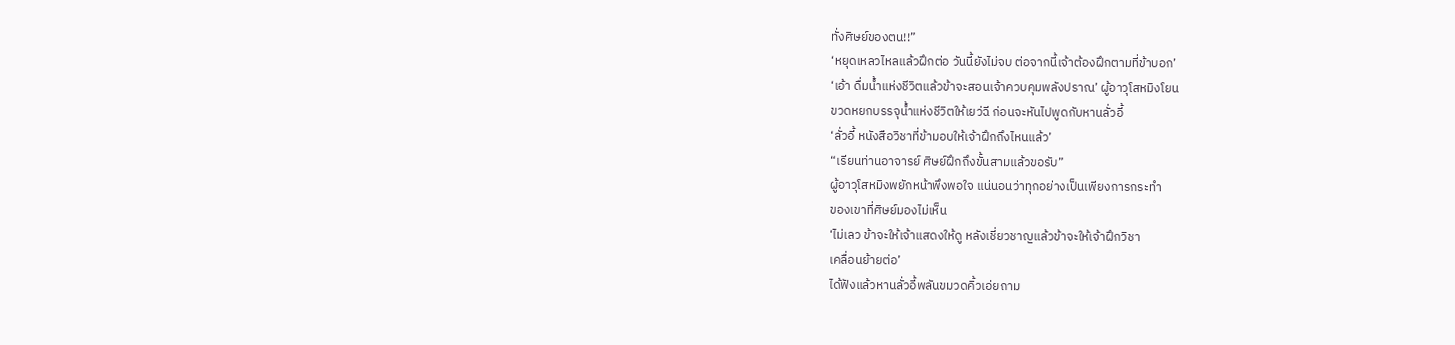ทั่งศิษย์ของตน!!”
‘หยุดเหลวไหลแล้วฝึกต่อ วันนี้ยังไม่จบ ต่อจากนี้เจ้าต้องฝึกตามที่ข้าบอก’
‘เอ้า ดื่มน้ำแห่งชีวิตแล้วข้าจะสอนเจ้าควบคุมพลังปราณ’ ผู้อาวุโสหมิงโยน
ขวดหยกบรรจุน้ำแห่งชีวิตให้เยว่ฉี ก่อนจะหันไปพูดกับหานลั่วอี้
‘ลั่วอี้ หนังสือวิชาที่ข้ามอบให้เจ้าฝึกถึงไหนแล้ว’
“เรียนท่านอาจารย์ ศิษย์ฝึกถึงขั้นสามแล้วขอรับ”
ผู้อาวุโสหมิงพยักหน้าพึงพอใจ แน่นอนว่าทุกอย่างเป็นเพียงการกระทำ
ของเขาที่ศิษย์มองไม่เห็น
‘ไม่เลว ข้าจะให้เจ้าแสดงให้ดู หลังเชี่ยวชาญแล้วข้าจะให้เจ้าฝึกวิชา
เคลื่อนย้ายต่อ’
ได้ฟังแล้วหานลั่วอี้พลันขมวดคิ้วเอ่ยถาม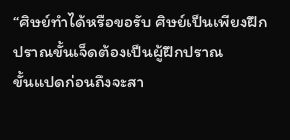“ศิษย์ทำได้หรือขอรับ ศิษย์เป็นเพียงฝึกปราณขั้นเจ็ดต้องเป็นผู้ฝึกปราณ
ขั้นแปดก่อนถึงจะสา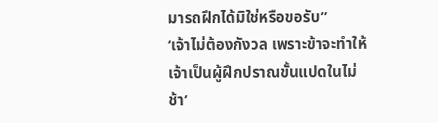มารถฝึกได้มิใช่หรือขอรับ”
‘เจ้าไม่ต้องกังวล เพราะข้าจะทำให้เจ้าเป็นผู้ฝึกปราณขั้นแปดในไม่ช้า’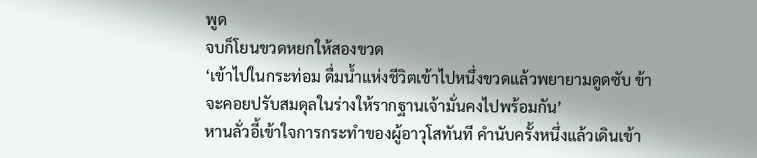พูด
จบก็โยนขวดหยกให้สองขวด
‘เข้าไปในกระท่อม ดื่มน้ำแห่งชีวิตเข้าไปหนึ่งขวดแล้วพยายามดูดซับ ข้า
จะคอยปรับสมดุลในร่างให้รากฐานเจ้ามั่นคงไปพร้อมกัน’
หานลั่วอี้เข้าใจการกระทำของผู้อาวุโสทันที คำนับครั้งหนึ่งแล้วเดินเข้า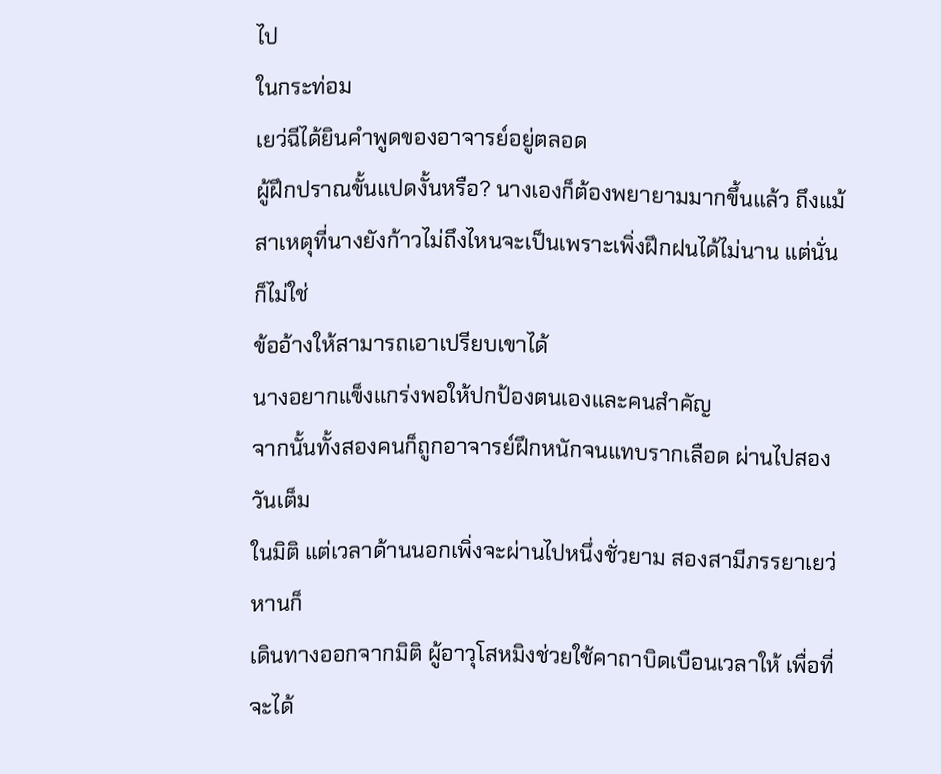ไป
ในกระท่อม
เยว่ฉีได้ยินคำพูดของอาจารย์อยู่ตลอด
ผู้ฝึกปราณขั้นแปดงั้นหรือ? นางเองก็ต้องพยายามมากขึ้นแล้ว ถึงแม้
สาเหตุที่นางยังก้าวไม่ถึงไหนจะเป็นเพราะเพิ่งฝึกฝนได้ไม่นาน แต่นั่นก็ไม่ใช่
ข้ออ้างให้สามารถเอาเปรียบเขาได้
นางอยากแข็งแกร่งพอให้ปกป้องตนเองและคนสำคัญ
จากนั้นทั้งสองคนก็ถูกอาจารย์ฝึกหนักจนแทบรากเลือด ผ่านไปสองวันเต็ม
ในมิติ แต่เวลาด้านนอกเพิ่งจะผ่านไปหนึ่งชั่วยาม สองสามีภรรยาเยว่หานก็
เดินทางออกจากมิติ ผู้อาวุโสหมิงช่วยใช้คาถาบิดเบือนเวลาให้ เพื่อที่จะได้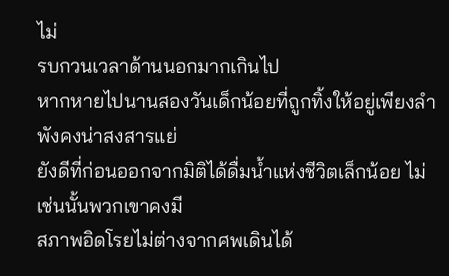ไม่
รบกวนเวลาด้านนอกมากเกินไป
หากหายไปนานสองวันเด็กน้อยที่ถูกทิ้งให้อยู่เพียงลำพังคงน่าสงสารแย่
ยังดีที่ก่อนออกจากมิติได้ดื่มน้ำแห่งชีวิตเล็กน้อย ไม่เช่นนั้นพวกเขาคงมี
สภาพอิดโรยไม่ต่างจากศพเดินได้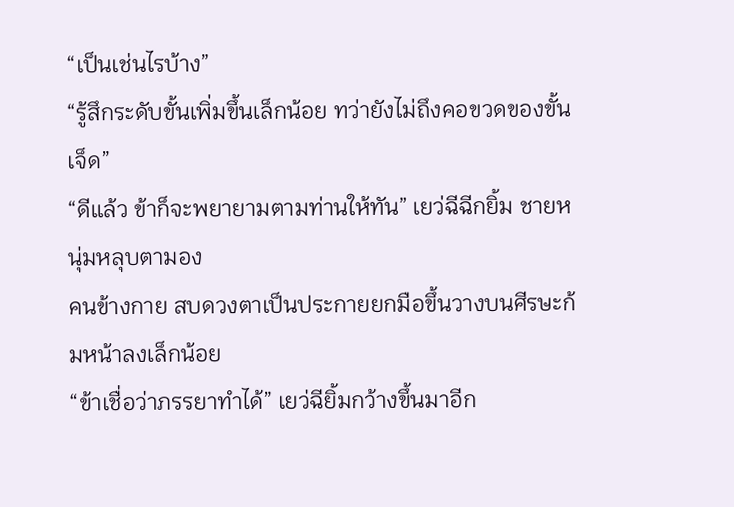“เป็นเช่นไรบ้าง”
“รู้สึกระดับขั้นเพิ่มขึ้นเล็กน้อย ทว่ายังไม่ถึงคอขวดของขั้นเจ็ด”
“ดีแล้ว ข้าก็จะพยายามตามท่านให้ทัน” เยว่ฉีฉีกยิ้ม ชายหนุ่มหลุบตามอง
คนข้างกาย สบดวงตาเป็นประกายยกมือขึ้นวางบนศีรษะก้มหน้าลงเล็กน้อย
“ข้าเชื่อว่าภรรยาทำได้” เยว่ฉียิ้มกว้างขึ้นมาอีก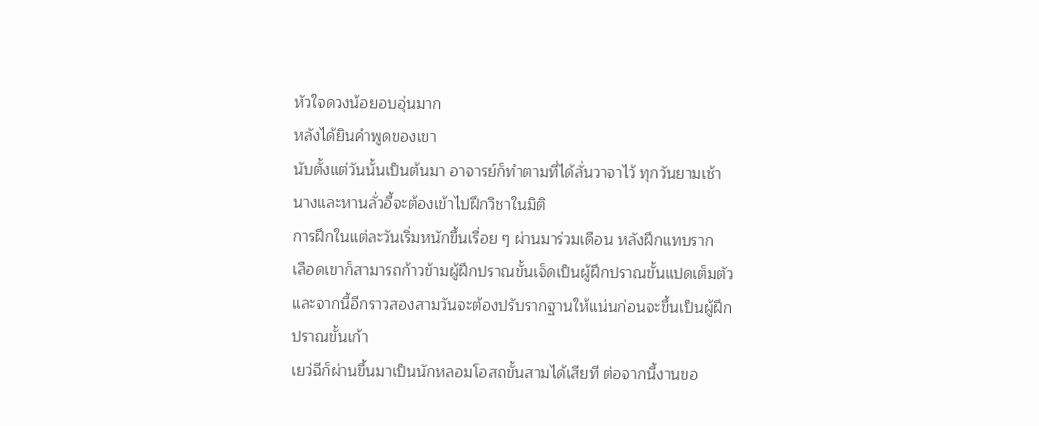หัวใจดวงน้อยอบอุ่นมาก
หลังได้ยินคำพูดของเขา
นับตั้งแต่วันนั้นเป็นต้นมา อาจารย์ก็ทำตามที่ได้ลั่นวาจาไว้ ทุกวันยามเช้า
นางและหานลั่วอี้จะต้องเข้าไปฝึกวิชาในมิติ
การฝึกในแต่ละวันเริ่มหนักขึ้นเรื่อย ๆ ผ่านมาร่วมเดือน หลังฝึกแทบราก
เลือดเขาก็สามารถก้าวข้ามผู้ฝึกปราณขั้นเจ็ดเป็นผู้ฝึกปราณขั้นแปดเต็มตัว
และจากนี้อีกราวสองสามวันจะต้องปรับรากฐานให้แน่นก่อนจะขึ้นเป็นผู้ฝึก
ปราณขั้นเก้า
เยว่ฉีก็ผ่านขึ้นมาเป็นนักหลอมโอสถขั้นสามได้เสียที ต่อจากนี้งานขอ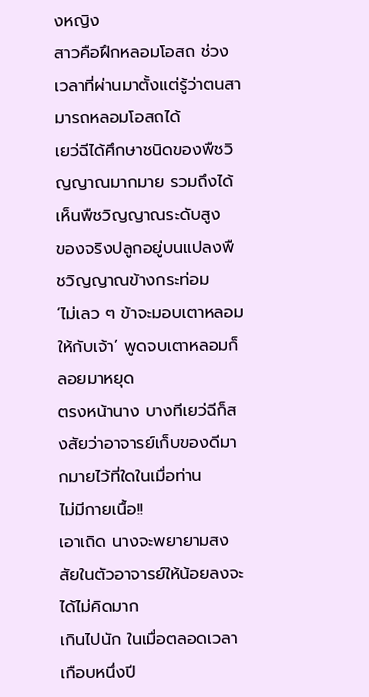งหญิง
สาวคือฝึกหลอมโอสถ ช่วงเวลาที่ผ่านมาตั้งแต่รู้ว่าตนสามารถหลอมโอสถได้
เยว่ฉีได้ศึกษาชนิดของพืชวิญญาณมากมาย รวมถึงได้เห็นพืชวิญญาณระดับสูง
ของจริงปลูกอยู่บนแปลงพืชวิญญาณข้างกระท่อม
‘ไม่เลว ๆ ข้าจะมอบเตาหลอมให้กับเจ้า’ พูดจบเตาหลอมก็ลอยมาหยุด
ตรงหน้านาง บางทีเยว่ฉีก็สงสัยว่าอาจารย์เก็บของดีมากมายไว้ที่ใดในเมื่อท่าน
ไม่มีกายเนื้อ!!
เอาเถิด นางจะพยายามสงสัยในตัวอาจารย์ให้น้อยลงจะได้ไม่คิดมาก
เกินไปนัก ในเมื่อตลอดเวลาเกือบหนึ่งปี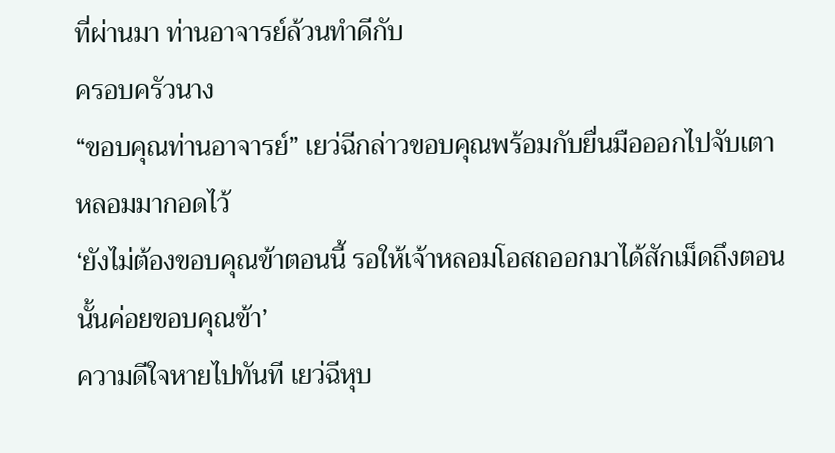ที่ผ่านมา ท่านอาจารย์ล้วนทำดีกับ
ครอบครัวนาง
“ขอบคุณท่านอาจารย์” เยว่ฉีกล่าวขอบคุณพร้อมกับยื่นมือออกไปจับเตา
หลอมมากอดไว้
‘ยังไม่ต้องขอบคุณข้าตอนนี้ รอให้เจ้าหลอมโอสถออกมาได้สักเม็ดถึงตอน
นั้นค่อยขอบคุณข้า’
ความดีใจหายไปทันที เยว่ฉีหุบ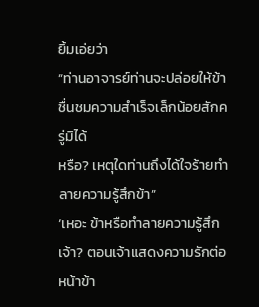ยิ้มเอ่ยว่า
“ท่านอาจารย์ท่านจะปล่อยให้ข้าชื่นชมความสำเร็จเล็กน้อยสักครู่มิได้
หรือ? เหตุใดท่านถึงได้ใจร้ายทำลายความรู้สึกข้า”
‘เหอะ ข้าหรือทำลายความรู้สึกเจ้า? ตอนเจ้าแสดงความรักต่อหน้าข้า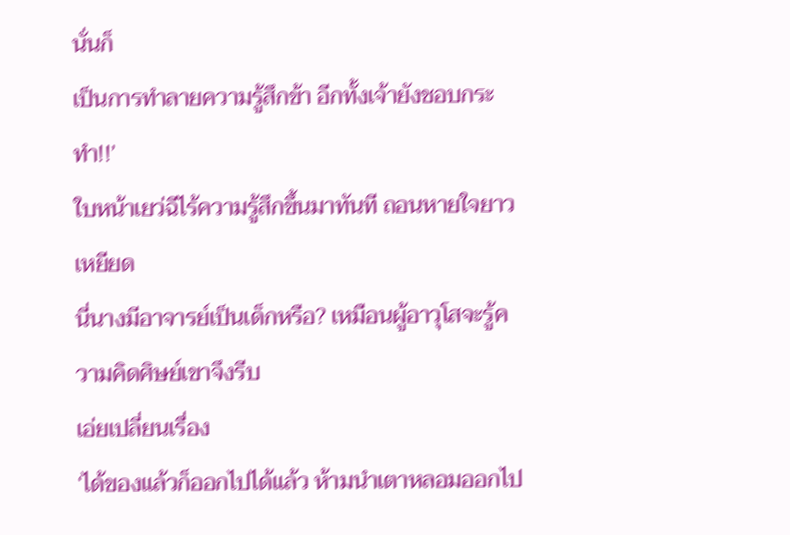นั่นก็
เป็นการทำลายความรู้สึกข้า อีกทั้งเจ้ายังชอบกระทำ!!’
ใบหน้าเยว่ฉีไร้ความรู้สึกขึ้นมาทันที ถอนหายใจยาวเหยียด
นี่นางมีอาจารย์เป็นเด็กหรือ? เหมือนผู้อาวุโสจะรู้ความคิดศิษย์เขาจึงรีบ
เอ่ยเปลี่ยนเรื่อง
‘ได้ของแล้วก็ออกไปได้แล้ว ห้ามนำเตาหลอมออกไป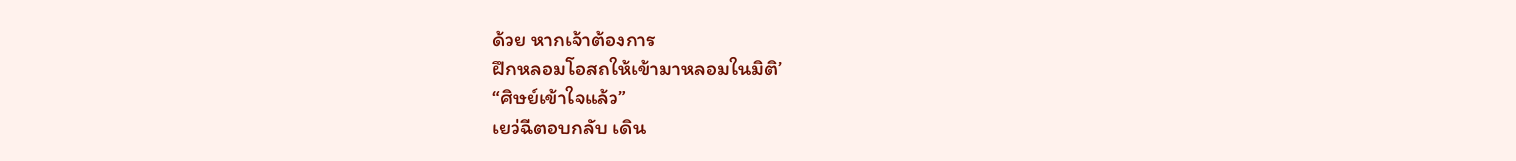ด้วย หากเจ้าต้องการ
ฝึกหลอมโอสถให้เข้ามาหลอมในมิติ’
“ศิษย์เข้าใจแล้ว”
เยว่ฉีตอบกลับ เดิน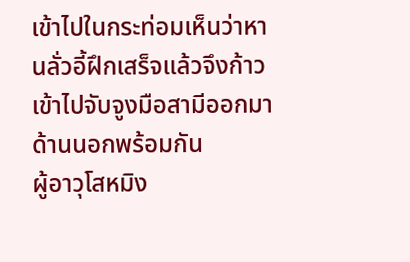เข้าไปในกระท่อมเห็นว่าหานลั่วอี้ฝึกเสร็จแล้วจึงก้าว
เข้าไปจับจูงมือสามีออกมาด้านนอกพร้อมกัน
ผู้อาวุโสหมิง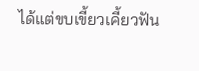ได้แต่ขบเขี้ยวเคี้ยวฟัน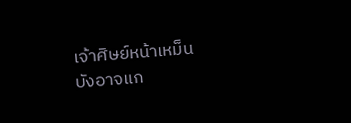เจ้าศิษย์หน้าเหม็น บังอาจแก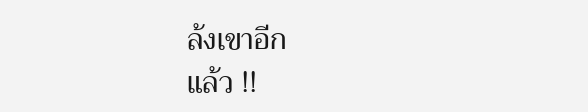ล้งเขาอีก
แล้ว !!